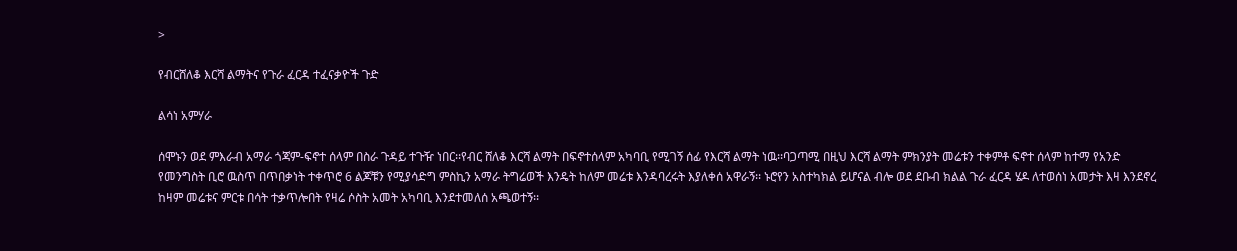>

የብርሸለቆ እርሻ ልማትና የጉራ ፈርዳ ተፈናቃዮች ጉድ

ልሳነ አምሃራ

ሰሞኑን ወደ ምእራብ አማራ ጎጃም-ፍኖተ ሰላም በስራ ጉዳይ ተጉዥ ነበር፡፡የብር ሸለቆ እርሻ ልማት በፍኖተሰላም አካባቢ የሚገኝ ሰፊ የእርሻ ልማት ነዉ፡፡ባጋጣሚ በዚህ እርሻ ልማት ምክንያት መሬቱን ተቀምቶ ፍኖተ ሰላም ከተማ የአንድ የመንግስት ቢሮ ዉስጥ በጥበቃነት ተቀጥሮ 6 ልጆቹን የሚያሳድግ ምስኪን አማራ ትግሬወች እንዴት ከለም መሬቱ እንዳባረሩት እያለቀሰ አዋራኝ፡፡ ኑሮየን አስተካክል ይሆናል ብሎ ወደ ደቡብ ክልል ጉራ ፈርዳ ሄዶ ለተወሰነ አመታት እዛ እንደኖረ ከዛም መሬቱና ምርቱ በሳት ተቃጥሎበት የዛሬ ሶስት አመት አካባቢ እንደተመለሰ አጫወተኝ፡፡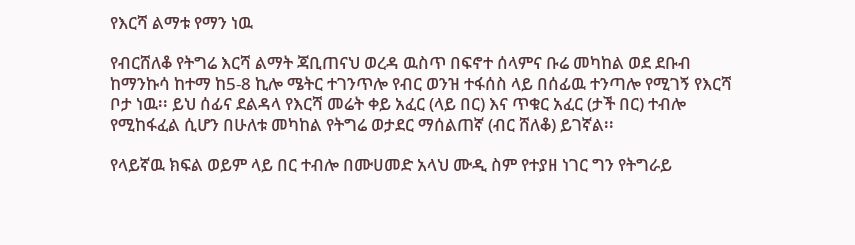የእርሻ ልማቱ የማን ነዉ

የብርሸለቆ የትግሬ እርሻ ልማት ጃቢጠናህ ወረዳ ዉስጥ በፍኖተ ሰላምና ቡሬ መካከል ወደ ደቡብ ከማንኩሳ ከተማ ከ5-8 ኪሎ ሜትር ተገንጥሎ የብር ወንዝ ተፋሰስ ላይ በሰፊዉ ተንጣሎ የሚገኝ የእርሻ ቦታ ነዉ፡፡ ይህ ሰፊና ደልዳላ የእርሻ መሬት ቀይ አፈር (ላይ በር) እና ጥቁር አፈር (ታች በር) ተብሎ የሚከፋፈል ሲሆን በሁለቱ መካከል የትግሬ ወታደር ማሰልጠኛ (ብር ሸለቆ) ይገኛል፡፡

የላይኛዉ ክፍል ወይም ላይ በር ተብሎ በሙሀመድ አላህ ሙዲ ስም የተያዘ ነገር ግን የትግራይ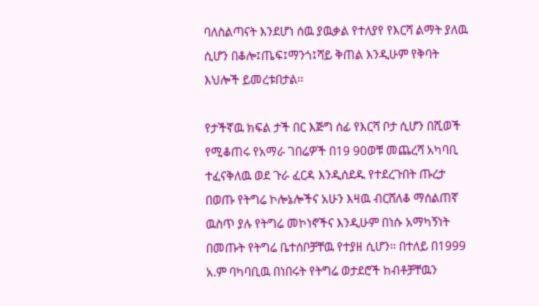ባለስልጣናት እንደሆነ ሰዉ ያዉቃል የተለያየ የእርሻ ልማት ያለዉ ሲሆን በቆሎ፤ጤፍ፤ማንጎ፤ሻይ ቅጠል እንዲሁም የቅባት እህሎች ይመረቱበታል፡፡

የታችኛዉ ክፍል ታች በር እጅግ ሰፊ የእርሻ ቦታ ሲሆን በሺወች የሚቆጠሩ የአማራ ገበሬዎች በ19 90ወቹ መጨረሻ አካባቢ ተፈናቅለዉ ወደ ጉራ ፈርዳ እንዲሰደዱ የተደረጉበት ጡረታ በወጡ የትግሬ ኮሎኔሎችና አሁን እዛዉ ብርሸለቆ ማሰልጠኛ ዉስጥ ያሉ የትግሬ መኮነኖችና እንዲሁም በነሱ አማካኝነት በመጡት የትግሬ ቤተሰቦቻቸዉ የተያዘ ሲሆን፡፡ በተለይ በ1999 አ.ም ባካባቢዉ በነበሩት የትግሬ ወታደሮች ከብቶቻቸዉን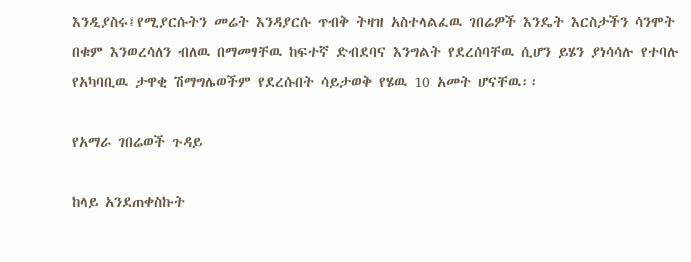እንዲያስሩ፤የሚያርሱትን መሬት እንዳያርሱ ጥብቅ ትዛዝ አስተላልፈዉ ገበሬዎች እንዴት እርስታችን ሳንሞት በቁም እንወረሳለን ብለዉ በማመፃቸዉ ከፍተኛ ድብደባና እንግልት የደረሰባቸዉ ሲሆን ይሄን ያነሳሳሉ የተባሉ የአካባቢዉ ታዋቂ ሽማግሌወችም የደረሱበት ሳይታወቅ የሄዉ 10 አመት ሆናቸዉ፡፡

የአማራ ገበሬወች ጉዳይ

ከላይ አንደጠቀስኩት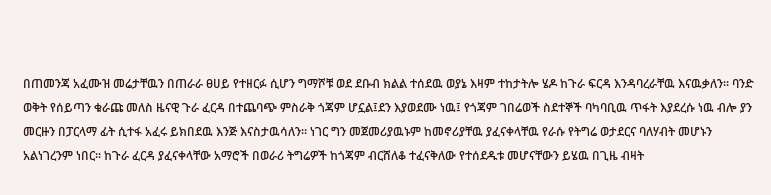በጠመንጃ አፈሙዝ መሬታቸዉን በጠራራ ፀሀይ የተዘርፉ ሲሆን ግማሾቹ ወደ ደቡብ ክልል ተሰደዉ ወያኔ እዛም ተከታትሎ ሄዶ ከጉራ ፍርዳ እንዳባረራቸዉ እናዉቃለን፡፡ ባንድ ወቅት የሰይጣን ቁራጩ መለስ ዜናዊ ጉራ ፈርዳ በተጨባጭ ምስራቅ ጎጃም ሆኗል፤ደን እያወደሙ ነዉ፤ የጎጃም ገበሬወች ስደተኞች ባካባቢዉ ጥፋት እያደረሱ ነዉ ብሎ ያን መርዙን በፓርላማ ፊት ሲተፋ አፈሩ ይክበደዉ እንጅ እናስታዉሳለን፡፡ ነገር ግን መጀመሪያዉኑም ከመኖሪያቸዉ ያፈናቀላቸዉ የራሱ የትግሬ ወታደርና ባለሃብት መሆኑን አልነገረንም ነበር፡፡ ከጉራ ፈርዳ ያፈናቀላቸው አማሮች በወራሪ ትግሬዎች ከጎጃም ብርሸለቆ ተፈናቅለው የተሰደዱቱ መሆናቸውን ይሄዉ በጊዜ ብዛት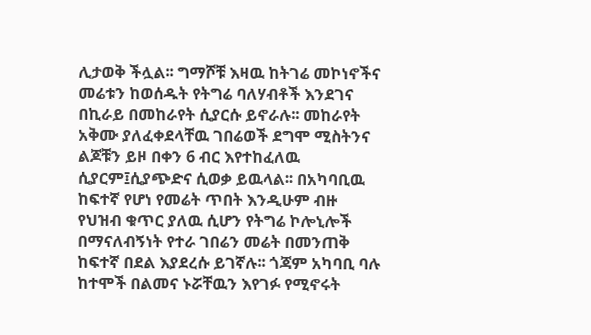ሊታወቅ ችሏል፡፡ ግማሾቹ እዛዉ ከትገሬ መኮነኖችና መሬቱን ከወሰዱት የትግሬ ባለሃብቶች እንደገና በኪራይ በመከራየት ሲያርሱ ይኖራሉ፡፡ መከራየት አቅሙ ያለፈቀደላቸዉ ገበሬወች ደግሞ ሚስትንና ልጆቹን ይዞ በቀን 6 ብር እየተከፈለዉ ሲያርም፤ሲያጭድና ሲወቃ ይዉላል፡፡ በአካባቢዉ ከፍተኛ የሆነ የመሬት ጥበት እንዲሁም ብዙ የህዝብ ቁጥር ያለዉ ሲሆን የትግሬ ኮሎኒሎች በማናለብኝነት የተራ ገበሬን መሬት በመንጠቅ ከፍተኛ በደል እያደረሱ ይገኛሉ፡፡ ጎጃም አካባቢ ባሉ ከተሞች በልመና ኑሯቸዉን እየገፉ የሚኖሩት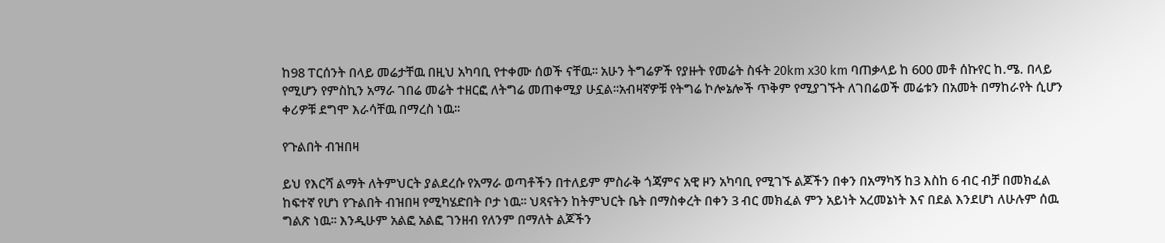ከ98 ፐርሰንት በላይ መሬታቸዉ በዚህ አካባቢ የተቀሙ ሰወች ናቸዉ፡፡ አሁን ትግሬዎች የያዙት የመሬት ስፋት 20km x30 km ባጠቃላይ ከ 600 መቶ ሰኩየር ከ.ሜ. በላይ የሚሆን የምስኪን አማራ ገበሬ መሬት ተዘርፎ ለትግሬ መጠቀሚያ ሁኗል፡፡አብዛኛዎቹ የትግሬ ኮሎኔሎች ጥቅም የሚያገኙት ለገበሬወች መሬቱን በአመት በማከራየት ሲሆን ቀሪዎቹ ደግሞ እራሳቸዉ በማረስ ነዉ፡፡

የጉልበት ብዝበዛ

ይህ የእርሻ ልማት ለትምህርት ያልደረሱ የአማራ ወጣቶችን በተለይም ምስራቅ ጎጃምና አዊ ዞን አካባቢ የሚገኙ ልጆችን በቀን በአማካኝ ከ3 እስከ 6 ብር ብቻ በመክፈል ከፍተኛ የሆነ የጉልበት ብዝበዛ የሚካሄድበት ቦታ ነዉ፡፡ ህጻናትን ከትምህርት ቤት በማስቀረት በቀን 3 ብር መክፈል ምን አይነት አረመኔነት እና በደል እንደሆነ ለሁሉም ሰዉ ግልጽ ነዉ፡፡ እንዲሁም አልፎ አልፎ ገንዘብ የለንም በማለት ልጆችን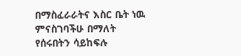በማስፈራራትና እስር ቤት ነዉ ምናስገባችሁ በማለት የሰሩበትን ሳይከፍሉ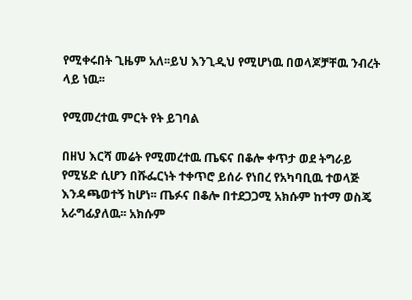የሚቀሩበት ጊዜም አለ፡፡ይህ እንጊዲህ የሚሆነዉ በወላጆቻቸዉ ንብረት ላይ ነዉ፡፡

የሚመረተዉ ምርት የት ይገባል

በዘህ እርሻ መሬት የሚመረተዉ ጤፍና በቆሎ ቀጥታ ወደ ትግራይ የሚሄድ ሲሆን በሹፌርነት ተቀጥሮ ይሰራ የነበረ የአካባቢዉ ተወላጅ እንዳጫወተኝ ከሆነ፡፡ ጤፉና በቆሎ በተደጋጋሚ አክሱም ከተማ ወስጄ አራግፊያለዉ፡፡ አክሱም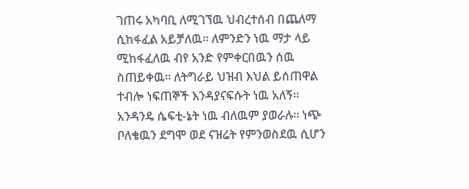ገጠሩ አካባቢ ለሚገኘዉ ህብረተሰብ በጨለማ ሲከፋፈል አይቻለዉ፡፡ ለምንድን ነዉ ማታ ላይ ሚከፋፈለዉ ብየ አንድ የምቀርበዉን ሰዉ ስጠይቀዉ፡፡ ለትግራይ ህዝብ እህል ይሰጠዋል ተብሎ ነፍጠኞች እንዳያናፍሱት ነዉ አለኝ፡፡ አንዳንዴ ሴፍቲ-ኔት ነዉ ብለዉም ያወራሉ፡፡ ነጭ ቦለቄዉን ደግሞ ወደ ናዝሬት የምንወስደዉ ሲሆን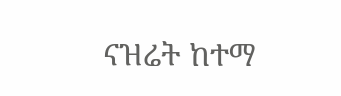ናዝሬት ከተማ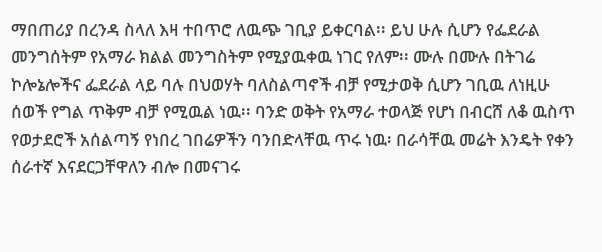ማበጠሪያ በረንዳ ስላለ እዛ ተበጥሮ ለዉጭ ገቢያ ይቀርባል፡፡ ይህ ሁሉ ሲሆን የፌደራል መንግሰትም የአማራ ክልል መንግስትም የሚያዉቀዉ ነገር የለም፡፡ ሙሉ በሙሉ በትገሬ ኮሎኔሎችና ፌደራል ላይ ባሉ በህወሃት ባለስልጣኖች ብቻ የሚታወቅ ሲሆን ገቢዉ ለነዚሁ ሰወች የግል ጥቅም ብቻ የሚዉል ነዉ፡፡ ባንድ ወቅት የአማራ ተወላጅ የሆነ በብርሸ ለቆ ዉስጥ የወታደሮች አሰልጣኝ የነበረ ገበሬዎችን ባንበድላቸዉ ጥሩ ነዉ፡ በራሳቸዉ መሬት እንዴት የቀን ሰራተኛ እናደርጋቸዋለን ብሎ በመናገሩ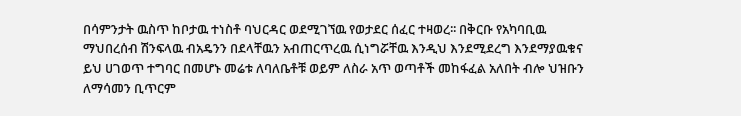በሳምንታት ዉስጥ ከቦታዉ ተነስቶ ባህርዳር ወደሚገኘዉ የወታደር ሰፈር ተዛወረ፡፡ በቅርቡ የአካባቢዉ ማህበረሰብ ሽንፍላዉ ብአዴንን በደላቸዉን አብጠርጥረዉ ሲነግሯቸዉ እንዲህ እንደሚደረግ እንደማያዉቁና ይህ ሀገወጥ ተግባር በመሆኑ መሬቱ ለባለቤቶቹ ወይም ለስራ አጥ ወጣቶች መከፋፈል አለበት ብሎ ህዝቡን ለማሳመን ቢጥርም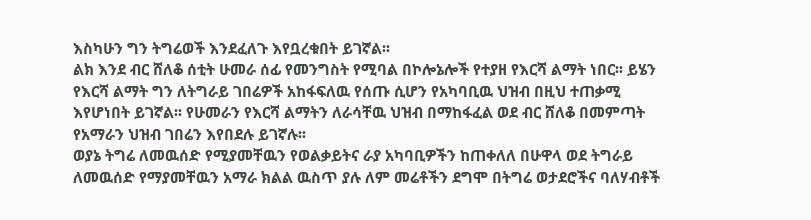እስካሁን ግን ትግሬወች እንደፈለጉ እየቧረቁበት ይገኛል፡፡
ልክ እንደ ብር ሸለቆ ሰቲት ሁመራ ሰፊ የመንግስት የሚባል በኮሎኔሎች የተያዘ የእርሻ ልማት ነበር፡፡ ይሄን የእርሻ ልማት ግን ለትግራይ ገበሬዎች አከፋፍለዉ የሰጡ ሲሆን የአካባቢዉ ህዝብ በዚህ ተጠቃሚ እየሆነበት ይገኛል፡፡ የሁመራን የእርሻ ልማትን ለራሳቸዉ ህዝብ በማከፋፈል ወደ ብር ሸለቆ በመምጣት የአማራን ህዝብ ገበሬን እየበደሉ ይገኛሉ፡፡
ወያኔ ትግሬ ለመዉሰድ የሚያመቸዉን የወልቃይትና ራያ አካባቢዎችን ከጠቀለለ በሁዋላ ወደ ትግራይ ለመዉሰድ የማያመቸዉን አማራ ክልል ዉስጥ ያሉ ለም መሬቶችን ደግሞ በትግሬ ወታደሮችና ባለሃብቶች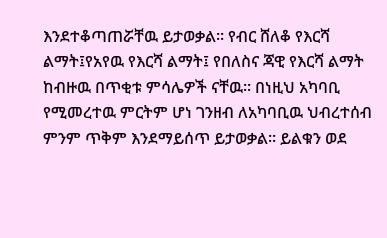እንደተቆጣጠሯቸዉ ይታወቃል፡፡ የብር ሸለቆ የእርሻ ልማት፤የአየዉ የእርሻ ልማት፤ የበለስና ጃዊ የእርሻ ልማት ከብዙዉ በጥቂቱ ምሳሌዎች ናቸዉ፡፡ በነዚህ አካባቢ የሚመረተዉ ምርትም ሆነ ገንዘብ ለአካባቢዉ ህብረተሰብ ምንም ጥቅም እንደማይሰጥ ይታወቃል፡፡ ይልቁን ወደ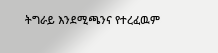ትግራይ እንደሚጫንና የተረፈዉም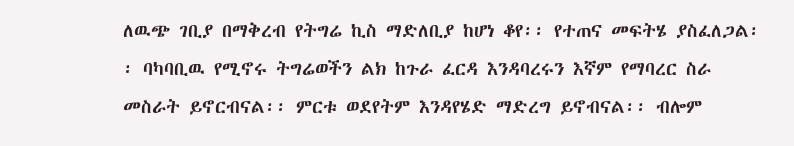ለዉጭ ገቢያ በማቅረብ የትግሬ ኪስ ማድለቢያ ከሆነ ቆየ፡፡ የተጠና መፍትሄ ያስፈለጋል፡፡ ባካባቢዉ የሚኖሩ ትግሬወችን ልክ ከጉራ ፈርዳ እንዳባረሩን እኛም የማባረር ስራ መስራት ይኖርብናል፡፡ ምርቱ ወደየትም እንዳየሄድ ማድረግ ይኖብናል፡፡ ብሎም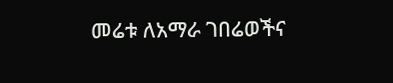መሬቱ ለአማራ ገበሬወችና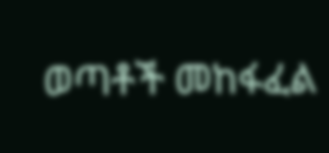ወጣቶች መከፋፈል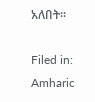አለበት፡፡

Filed in: Amharic